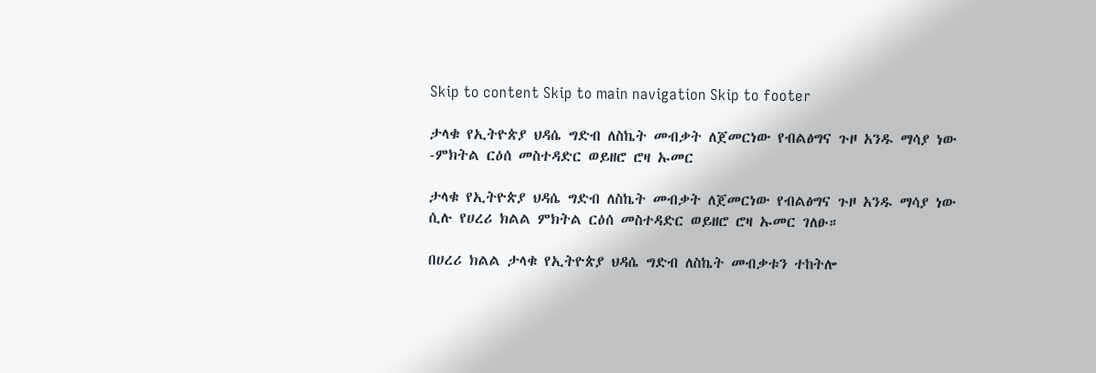Skip to content Skip to main navigation Skip to footer

ታላቁ የኢትዮጵያ ህዳሴ ግድብ ለስኬት መብቃት ለጀመርነው የብልፅግና ጉዞ አንዱ ማሳያ ነው -ምክትል ርዕሰ መስተዳድር ወይዘሮ ሮዛ ኡመር

ታላቁ የኢትዮጵያ ህዳሴ ግድብ ለስኬት መብቃት ለጀመርነው የብልፅግና ጉዞ አንዱ ማሳያ ነው ሲሉ የሀረሪ ክልል ምክትል ርዕሰ መስተዳድር ወይዘሮ ሮዛ ኡመር ገለፁ።

በሀረሪ ክልል ታላቁ የኢትዮጵያ ህዳሴ ግድብ ለስኬት መብቃቱን ተከትሎ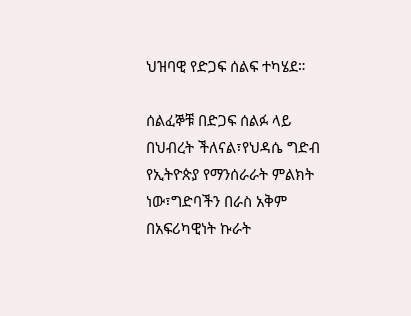ህዝባዊ የድጋፍ ሰልፍ ተካሄደ።

ሰልፈኞቹ በድጋፍ ሰልፉ ላይ በህብረት ችለናል፣የህዳሴ ግድብ የኢትዮጵያ የማንሰራራት ምልክት ነው፣ግድባችን በራስ አቅም በአፍሪካዊነት ኩራት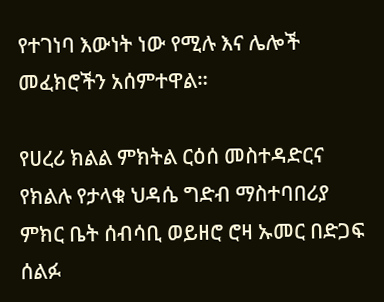የተገነባ እውነት ነው የሚሉ እና ሌሎች መፈክሮችን አሰምተዋል።

የሀረሪ ክልል ምክትል ርዕሰ መስተዳድርና የክልሉ የታላቁ ህዳሴ ግድብ ማስተባበሪያ ምክር ቤት ሰብሳቢ ወይዘሮ ሮዛ ኡመር በድጋፍ ሰልፉ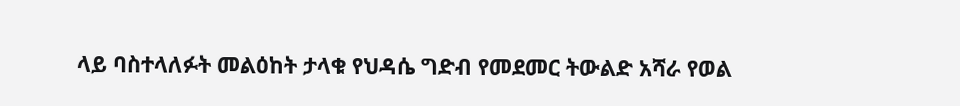ላይ ባስተላለፉት መልዕከት ታላቁ የህዳሴ ግድብ የመደመር ትውልድ አሻራ የወል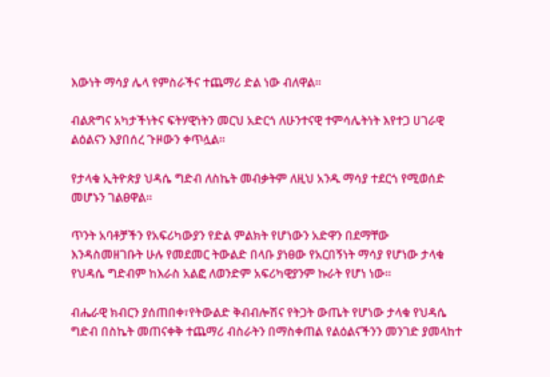እውነት ማሳያ ሌላ የምስራችና ተጨማሪ ድል ነው ብለዋል።

ብልጽግና አካታችነትና ፍትሃዊነትን መርህ አድርጎ ለሁንተናዊ ተምሳሌትነት እየተጋ ሀገራዊ ልዕልናን እያበሰረ ጉዞውን ቀጥሏል።

የታላቁ ኢትዮጵያ ህዳሴ ግድብ ለስኬት መብቃትም ለዚህ አንዱ ማሳያ ተደርጎ የሚወሰድ መሆኑን ገልፀዋል።

ጥንት አባቶቻችን የአፍሪካውያን የድል ምልክት የሆነውን አድዋን በደማቸው እንዳስመዘገቡት ሁሉ የመደመር ትውልድ በላቡ ያነፀው የአርበኝነት ማሳያ የሆነው ታላቁ የህዳሴ ግድብም ከእራስ አልፎ ለወንድም አፍሪካዊያንም ኩራት የሆነ ነው።

ብሔራዊ ክብርን ያሰጠበቀ፣የትውልድ ቅብብሎሽና የትጋት ውጤት የሆነው ታላቁ የህዳሴ ግድብ በስኬት መጠናቀቅ ተጨማሪ ብስራትን በማስቀጠል የልዕልናችንን መንገድ ያመላከተ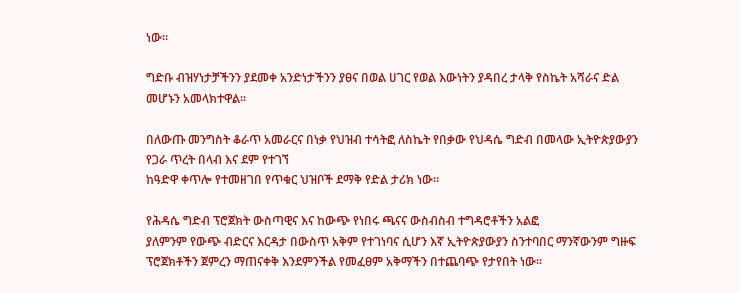ነው።

ግድቡ ብዝሃነታቻችንን ያደመቀ አንድነታችንን ያፀና በወል ሀገር የወል እውነትን ያዳበረ ታላቅ የስኬት አሻራና ድል መሆኑን አመላክተዋል።

በለውጡ መንግስት ቆራጥ አመራርና በነቃ የህዝብ ተሳትፎ ለስኬት የበቃው የህዳሴ ግድብ በመላው ኢትዮጵያውያን የጋራ ጥረት በላብ እና ደም የተገኘ
ከዓድዋ ቀጥሎ የተመዘገበ የጥቁር ህዝቦች ደማቅ የድል ታሪክ ነው።

የሕዳሴ ግድብ ፕሮጀክት ውስጣዊና እና ከውጭ የነበሩ ጫናና ውስብስብ ተግዳሮቶችን አልፎ
ያለምንም የውጭ ብድርና እርዳታ በውስጥ አቅም የተገነባና ሲሆን እኛ ኢትዮጵያውያን ስንተባበር ማንኛውንም ግዙፍ ፕሮጀክቶችን ጀምረን ማጠናቀቅ እንደምንችል የመፈፀም አቅማችን በተጨባጭ የታየበት ነው።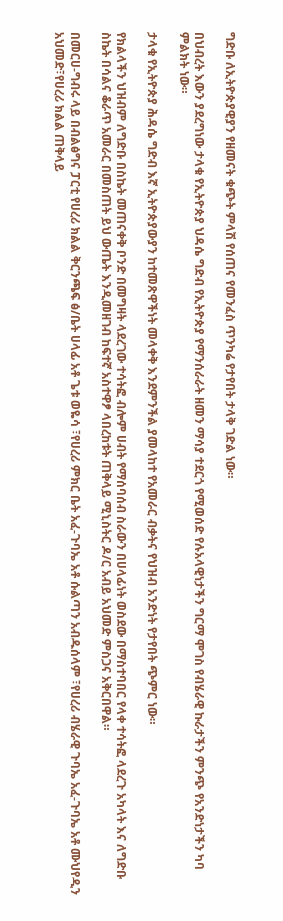ግድቡ ለኢትዮጵያዊያን የዘመናት ቁጭት ምላሽ የሰጠና የመንፈስ ጥንካሬ የታየበት ታላቅ ገድል ነው።

በህብረት እውን ያደረግነው ታላቁ የኢትዮጵያ ህዳሴ ግድብ የኢትዮጵያ የማንሰራራት ዘመን ማሳያ ተደርጎ የሚወሰድ የሉአላዊነታችን ግርማ ሞገስ የብሄራዊ ኩራታችን ምንጭ የአንድነታችን ካባ ምልክት ነው።

ታላቁ የኢትዮጵያ ሕዳሴ ግድብ እኛ ኢትዮጵያውያን ከተመጽዋችነት መላቀቅ እንደምንችል ያመላከተ የአመራር ብቃትና የህዝብ አንድነት የታየበት ጭምር ነው።

የክልላችን ህዝብም ለግድቡ በስኬት መጠናቀቅ ቦንድ በመግዛት ላደረገው ተሳትፎ ብሎም ሀብት የማሰባሰብ ስራውን በሀላፊነት ወስደው በማስተባበር የላቀ ተሳትፎ ላደረጉ አካላት እና ለግድቡ ስኬት በሳልና ቆራጥ አመራር በመስጠት ይህ ውጤት እንዲመዘገብ ከፍተኛ አስተዋፆ ላበረከቱት ጠቅላይ ሚኒስትር ዶ/ር አብይ አህመድ ምስጋና አቅርበዋል።

በመርሀ-ግብሩ ላይ በብልፅግና ፓርቲ የሀረሪ ክልል ቅርንጫፍ ፅ/ቤት ሀላፊ አቶ ጌቱ ወዬሳ ፣የሀረሪ ምክር ቤት አፈ-ጉባኤ አቶ ሱልጣን አብዱሰላም ፣የሀረሪ ብሄራዊ ጉባኤ አፈ-ጉባኤ አቶ ሙህየዲን አህመድ፣የሀረሪ ክልል ጠቅላይ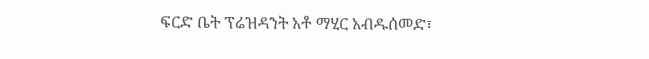ፍርድ ቤት ፕሬዝዳንት አቶ ማሂር አብዱሰመድ፣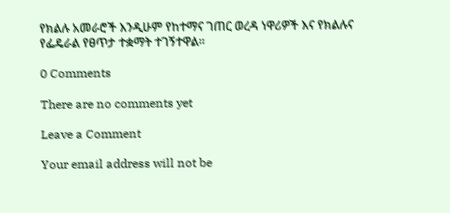የክልሉ አመራሮች እንዲሁም የከተማና ገጠር ወረዳ ነዋሪዎች እና የክልሉና የፌዴራል የፀጥታ ተቋማት ተገኝተዋል።

0 Comments

There are no comments yet

Leave a Comment

Your email address will not be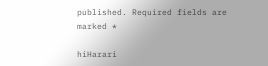published. Required fields are marked *

hiHarari